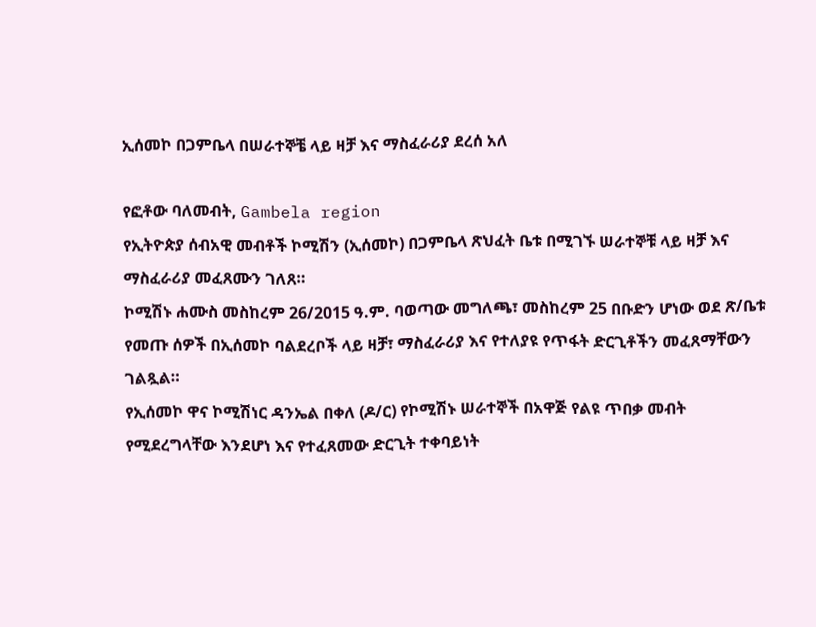ኢሰመኮ በጋምቤላ በሠራተኞቼ ላይ ዛቻ እና ማስፈራሪያ ደረሰ አለ

የፎቶው ባለመብት, Gambela region
የኢትዮጵያ ሰብአዊ መብቶች ኮሚሽን (ኢሰመኮ) በጋምቤላ ጽህፈት ቤቱ በሚገኙ ሠራተኞቹ ላይ ዛቻ እና ማስፈራሪያ መፈጸሙን ገለጸ።
ኮሚሽኑ ሐሙስ መስከረም 26/2015 ዓ.ም. ባወጣው መግለጫ፣ መስከረም 25 በቡድን ሆነው ወደ ጽ/ቤቱ የመጡ ሰዎች በኢሰመኮ ባልደረቦች ላይ ዛቻ፣ ማስፈራሪያ እና የተለያዩ የጥፋት ድርጊቶችን መፈጸማቸውን ገልጿል።
የኢሰመኮ ዋና ኮሚሽነር ዳንኤል በቀለ (ዶ/ር) የኮሚሽኑ ሠራተኞች በአዋጅ የልዩ ጥበቃ መብት የሚደረግላቸው እንደሆነ እና የተፈጸመው ድርጊት ተቀባይነት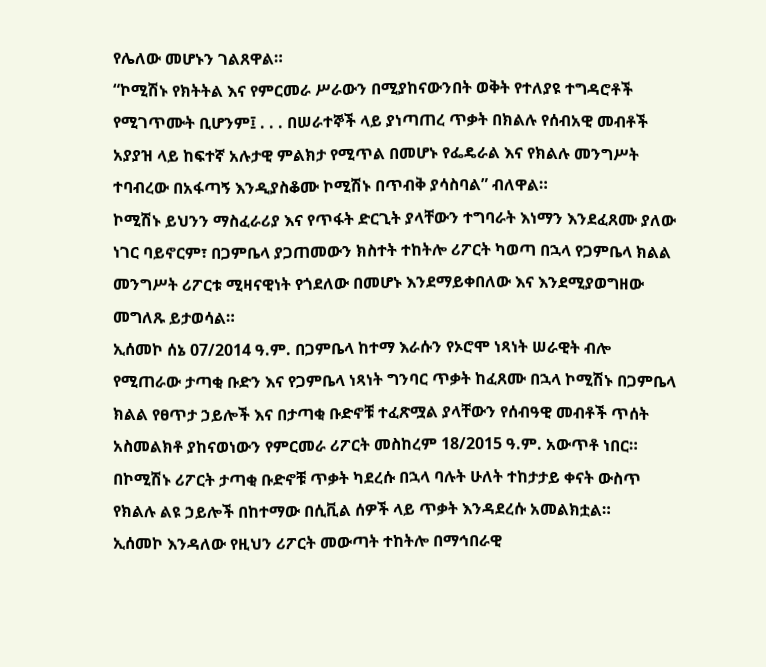የሌለው መሆኑን ገልጸዋል።
“ኮሚሽኑ የክትትል እና የምርመራ ሥራውን በሚያከናውንበት ወቅት የተለያዩ ተግዳሮቶች የሚገጥሙት ቢሆንም፤ . . . በሠራተኞች ላይ ያነጣጠረ ጥቃት በክልሉ የሰብአዊ መብቶች አያያዝ ላይ ከፍተኛ አሉታዊ ምልክታ የሚጥል በመሆኑ የፌዴራል እና የክልሉ መንግሥት ተባብረው በአፋጣኝ እንዲያስቆሙ ኮሚሽኑ በጥብቅ ያሳስባል” ብለዋል።
ኮሚሽኑ ይህንን ማስፈራሪያ እና የጥፋት ድርጊት ያላቸውን ተግባራት እነማን እንደፈጸሙ ያለው ነገር ባይኖርም፣ በጋምቤላ ያጋጠመውን ክስተት ተከትሎ ሪፖርት ካወጣ በኋላ የጋምቤላ ክልል መንግሥት ሪፖርቱ ሚዛናዊነት የጎደለው በመሆኑ እንደማይቀበለው እና እንደሚያወግዘው መግለጹ ይታወሳል።
ኢሰመኮ ሰኔ 07/2014 ዓ.ም. በጋምቤላ ከተማ እራሱን የኦሮሞ ነጻነት ሠራዊት ብሎ የሚጠራው ታጣቂ ቡድን እና የጋምቤላ ነጻነት ግንባር ጥቃት ከፈጸሙ በኋላ ኮሚሽኑ በጋምቤላ ክልል የፀጥታ ኃይሎች እና በታጣቂ ቡድኖቹ ተፈጽሟል ያላቸውን የሰብዓዊ መብቶች ጥሰት አስመልክቶ ያከናወነውን የምርመራ ሪፖርት መስከረም 18/2015 ዓ.ም. አውጥቶ ነበር።
በኮሚሽኑ ሪፖርት ታጣቂ ቡድኖቹ ጥቃት ካደረሱ በኋላ ባሉት ሁለት ተከታታይ ቀናት ውስጥ የክልሉ ልዩ ኃይሎች በከተማው በሲቪል ሰዎች ላይ ጥቃት እንዳደረሱ አመልክቷል።
ኢሰመኮ እንዳለው የዚህን ሪፖርት መውጣት ተከትሎ በማኅበራዊ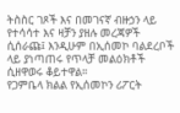ትስስር ገጾች እና በመገናኛ ብዙኃን ላይ የተሳሳተ እና ዛቻን ያዘሉ መረጃዎች ሲሰራጩ፤ እንዲሁም በኢሰመኮ ባልደረቦች ላይ ያነጣጠሩ የጥላቻ መልዕክቶች ሲዘዋወሩ ቆይተዋል።
የጋምቤላ ክልል የኢሰመኮን ሪፖርት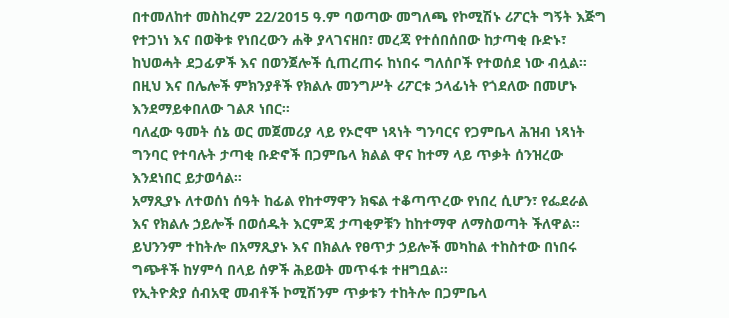በተመለከተ መስከረም 22/2015 ዓ.ም ባወጣው መግለጫ የኮሚሽኑ ሪፖርት ግኝት እጅግ የተጋነነ እና በወቅቱ የነበረውን ሐቅ ያላገናዘበ፣ መረጃ የተሰበሰበው ከታጣቂ ቡድኑ፣ ከህወሓት ደጋፊዎች እና በወንጀሎች ሲጠረጠሩ ከነበሩ ግለሰቦች የተወሰደ ነው ብሏል።
በዚህ እና በሌሎች ምክንያቶች የክልሉ መንግሥት ሪፖርቱ ኃላፊነት የጎደለው በመሆኑ እንደማይቀበለው ገልጾ ነበር።
ባለፈው ዓመት ሰኔ ወር መጀመሪያ ላይ የኦሮሞ ነጻነት ግንባርና የጋምቤላ ሕዝብ ነጻነት ግንባር የተባሉት ታጣቂ ቡድኖች በጋምቤላ ክልል ዋና ከተማ ላይ ጥቃት ሰንዝረው እንደነበር ይታወሳል።
አማጺያኑ ለተወሰነ ሰዓት ከፊል የከተማዋን ክፍል ተቆጣጥረው የነበረ ሲሆን፣ የፌደራል እና የክልሉ ኃይሎች በወሰዱት እርምጃ ታጣቂዎቹን ከከተማዋ ለማስወጣት ችለዋል።
ይህንንም ተከትሎ በአማጺያኑ እና በክልሉ የፀጥታ ኃይሎች መካከል ተከስተው በነበሩ ግጭቶች ከሃምሳ በላይ ሰዎች ሕይወት መጥፋቱ ተዘግቧል።
የኢትዮጵያ ሰብአዊ መብቶች ኮሚሽንም ጥቃቱን ተከትሎ በጋምቤላ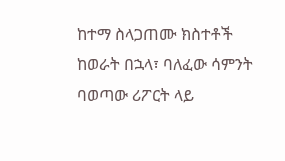ከተማ ስላጋጠሙ ክስተቶች ከወራት በኋላ፣ ባለፈው ሳምንት ባወጣው ሪፖርት ላይ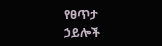የፀጥታ ኃይሎች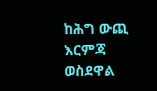ከሕግ ውጪ እርምጃ ወስደዋል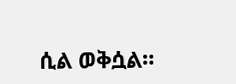ሲል ወቅሷል።